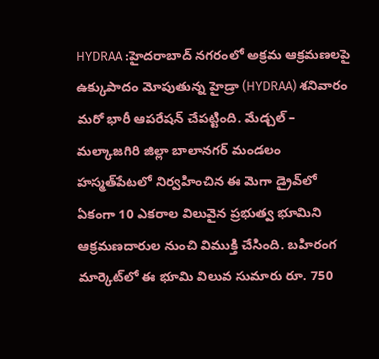HYDRAA :హైదరాబాద్ నగరంలో అక్రమ ఆక్రమణలపై ఉక్కుపాదం మోపుతున్న హైడ్రా (HYDRAA) శనివారం మరో భారీ ఆపరేషన్ చేపట్టింది. మేడ్చల్ – మల్కాజగిరి జిల్లా బాలానగర్ మండలం హస్మత్‌పేటలో నిర్వహించిన ఈ మెగా డ్రైవ్‌లో ఏకంగా 10 ఎకరాల విలువైన ప్రభుత్వ భూమిని ఆక్రమణదారుల నుంచి విముక్తి చేసింది. బహిరంగ మార్కెట్‌లో ఈ భూమి విలువ సుమారు రూ. 750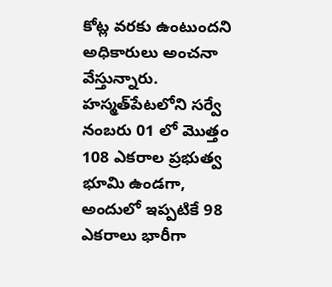కోట్ల వరకు ఉంటుందని అధికారులు అంచనా వేస్తున్నారు.
హస్మత్‌పేటలోని సర్వే నంబరు 01 లో మొత్తం 108 ఎకరాల ప్రభుత్వ భూమి ఉండగా, అందులో ఇప్పటికే 98 ఎకరాలు భారీగా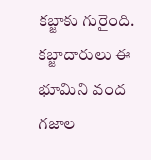కబ్జాకు గురైంది. కబ్జాదారులు ఈ భూమిని వంద గజాల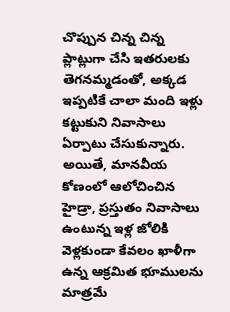చొప్పున చిన్న చిన్న ప్లాట్లుగా చేసి ఇతరులకు తెగనమ్మడంతో, అక్కడ ఇప్పటికే చాలా మంది ఇళ్లు కట్టుకుని నివాసాలు ఏర్పాటు చేసుకున్నారు. అయితే, మానవీయ కోణంలో ఆలోచించిన హైడ్రా, ప్రస్తుతం నివాసాలు ఉంటున్న ఇళ్ల జోలికి వెళ్లకుండా కేవలం ఖాళీగా ఉన్న ఆక్రమిత భూములను మాత్రమే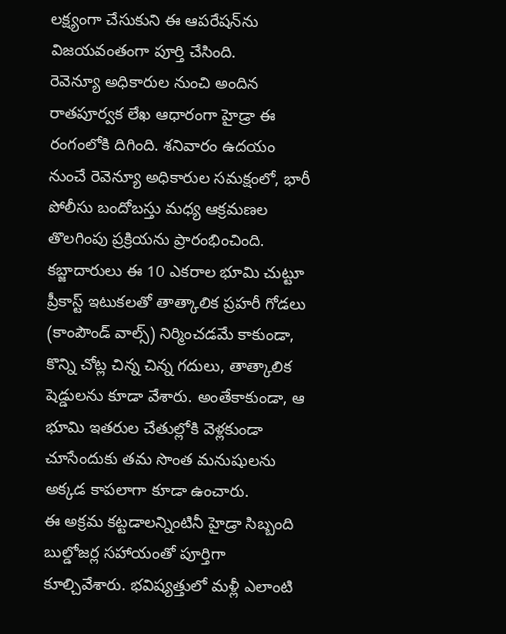లక్ష్యంగా చేసుకుని ఈ ఆపరేషన్‌ను విజయవంతంగా పూర్తి చేసింది.
రెవెన్యూ అధికారుల నుంచి అందిన రాతపూర్వక లేఖ ఆధారంగా హైడ్రా ఈ రంగంలోకి దిగింది. శనివారం ఉదయం నుంచే రెవెన్యూ అధికారుల సమక్షంలో, భారీ పోలీసు బందోబస్తు మధ్య ఆక్రమణల తొలగింపు ప్రక్రియను ప్రారంభించింది. కబ్జాదారులు ఈ 10 ఎకరాల భూమి చుట్టూ ప్రీకాస్ట్ ఇటుకలతో తాత్కాలిక ప్రహరీ గోడలు (కాంపౌండ్ వాల్స్) నిర్మించడమే కాకుండా, కొన్ని చోట్ల చిన్న చిన్న గదులు, తాత్కాలిక షెడ్డులను కూడా వేశారు. అంతేకాకుండా, ఆ భూమి ఇతరుల చేతుల్లోకి వెళ్లకుండా చూసేందుకు తమ సొంత మనుషులను అక్కడ కాపలాగా కూడా ఉంచారు.
ఈ అక్రమ కట్టడాలన్నింటినీ హైడ్రా సిబ్బంది బుల్డోజర్ల సహాయంతో పూర్తిగా కూల్చివేశారు. భవిష్యత్తులో మళ్లీ ఎలాంటి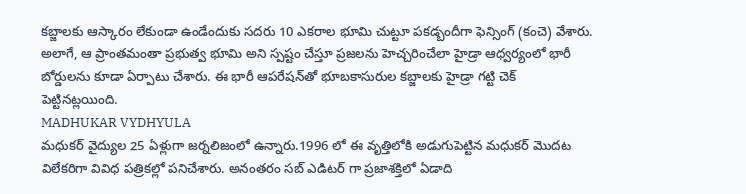కబ్జాలకు ఆస్కారం లేకుండా ఉండేందుకు సదరు 10 ఎకరాల భూమి చుట్టూ పకడ్బందీగా ఫెన్సింగ్ (కంచె) వేశారు. అలాగే, ఆ ప్రాంతమంతా ప్రభుత్వ భూమి అని స్పష్టం చేస్తూ ప్రజలను హెచ్చరించేలా హైడ్రా ఆధ్వర్యంలో భారీ బోర్డులను కూడా ఏర్పాటు చేశారు. ఈ భారీ ఆపరేషన్‌తో భూబకాసురుల కబ్జాలకు హైడ్రా గట్టి చెక్ పెట్టినట్లయింది.
MADHUKAR VYDHYULA
మధుకర్‌ వైద్యుల 25 ఏళ్లుగా జర్నలిజంలో ఉన్నారు.1996 లో ఈ వృత్తిలోకి అడుగుపెట్టిన మధుకర్‌ మొదట విలేకరిగా వివిధ పత్రికల్లో పనిచేశారు. అనంతరం సబ్‌ ఎడిటర్‌ గా ప్రజాశక్తిలో ఏడాది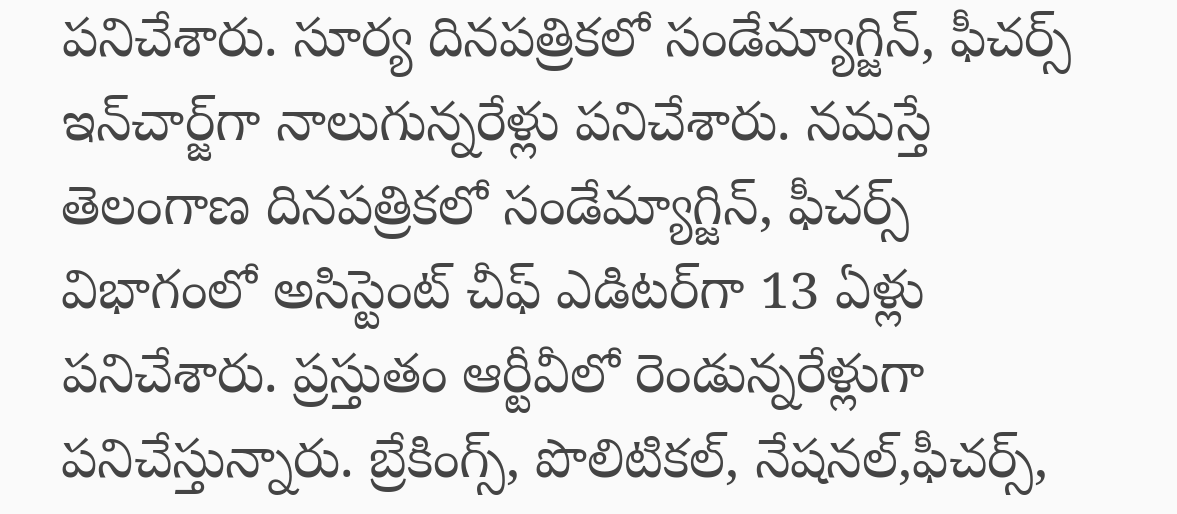పనిచేశారు. సూర్య దినపత్రికలో సండేమ్యాగ్జిన్‌, ఫీచర్స్‌ ఇన్‌చార్జ్‌గా నాలుగున్నరేళ్లు పనిచేశారు. నమస్తే తెలంగాణ దినపత్రికలో సండేమ్యాగ్జిన్‌, ఫీచర్స్‌ విభాగంలో అసిస్టెంట్‌ చీఫ్‌ ఎడిటర్‌గా 13 ఏళ్లు పనిచేశారు. ప్రస్తుతం ఆర్టీవీలో రెండున్నరేళ్లుగా పనిచేస్తున్నారు. బ్రేకింగ్స్, పొలిటికల్, నేషనల్,ఫీచర్స్‌,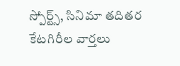స్పోర్ట్స్, సినిమా తదితర కేటగిరీల వార్తలు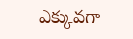ఎక్కువగా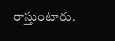రాస్తుంటారు.